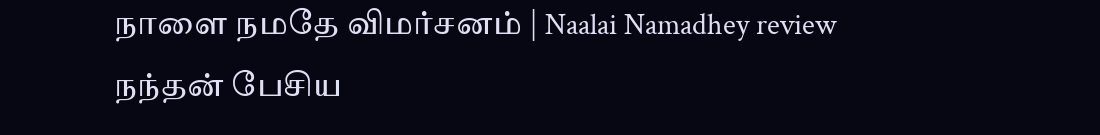நாளை நமதே விமர்சனம் | Naalai Namadhey review
நந்தன் பேசிய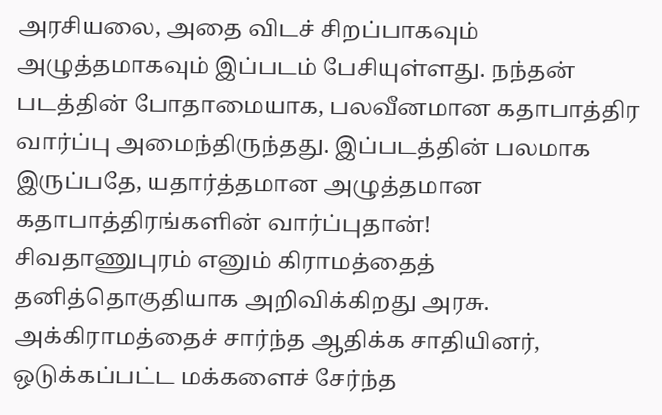அரசியலை, அதை விடச் சிறப்பாகவும் அழுத்தமாகவும் இப்படம் பேசியுள்ளது. நந்தன் படத்தின் போதாமையாக, பலவீனமான கதாபாத்திர வார்ப்பு அமைந்திருந்தது. இப்படத்தின் பலமாக இருப்பதே, யதார்த்தமான அழுத்தமான கதாபாத்திரங்களின் வார்ப்புதான்!
சிவதாணுபுரம் எனும் கிராமத்தைத் தனித்தொகுதியாக அறிவிக்கிறது அரசு. அக்கிராமத்தைச் சார்ந்த ஆதிக்க சாதியினர், ஒடுக்கப்பட்ட மக்களைச் சேர்ந்த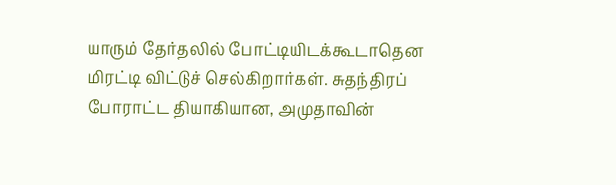யாரும் தேர்தலில் போட்டியிடக்கூடாதென மிரட்டி விட்டுச் செல்கிறார்கள். சுதந்திரப் போராட்ட தியாகியான, அமுதாவின்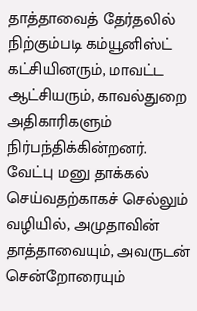தாத்தாவைத் தேர்தலில் நிற்கும்படி கம்யூனிஸ்ட் கட்சியினரும், மாவட்ட ஆட்சியரும், காவல்துறை அதிகாரிகளும் நிர்பந்திக்கின்றனர். வேட்பு மனு தாக்கல் செய்வதற்காகச் செல்லும் வழியில், அமுதாவின் தாத்தாவையும், அவருடன் சென்றோரையும்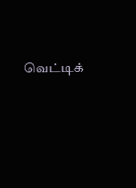வெட்டிக்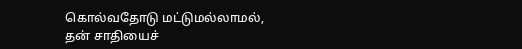கொல்வதோடு மட்டுமல்லாமல், தன் சாதியைச்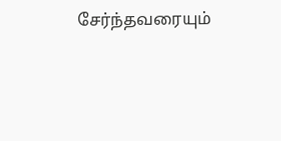சேர்ந்தவரையும்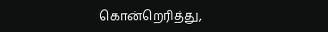கொன்றெரித்து,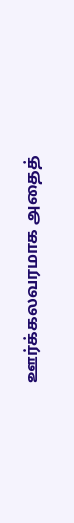ஊர்க்கலவரமாக அதைத்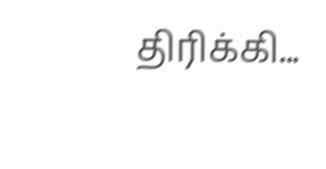திரிக்கி...